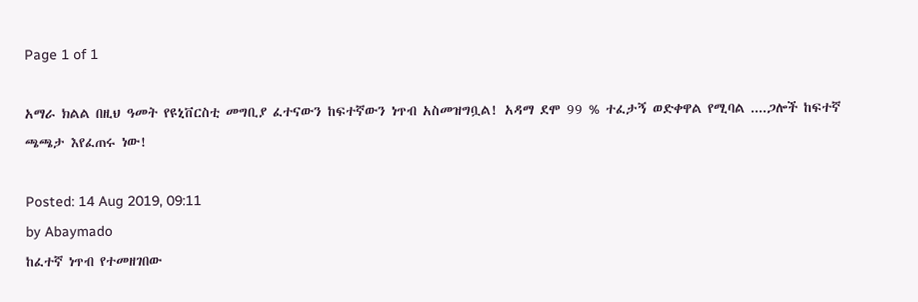Page 1 of 1

አማራ ክልል በዚህ ዓመት የዩኒቨርስቲ መግቢያ ፈተናውን ከፍተኛውን ነጥብ አስመዝግቧል! አዳማ ደሞ 99 % ተፈታኝ ወድቀዋል የሚባል ....ጋሎች ከፍተኛ ጫጫታ እየፈጠሩ ነው!

Posted: 14 Aug 2019, 09:11
by Abaymado
ከፈተኛ ነጥብ የተመዘገበው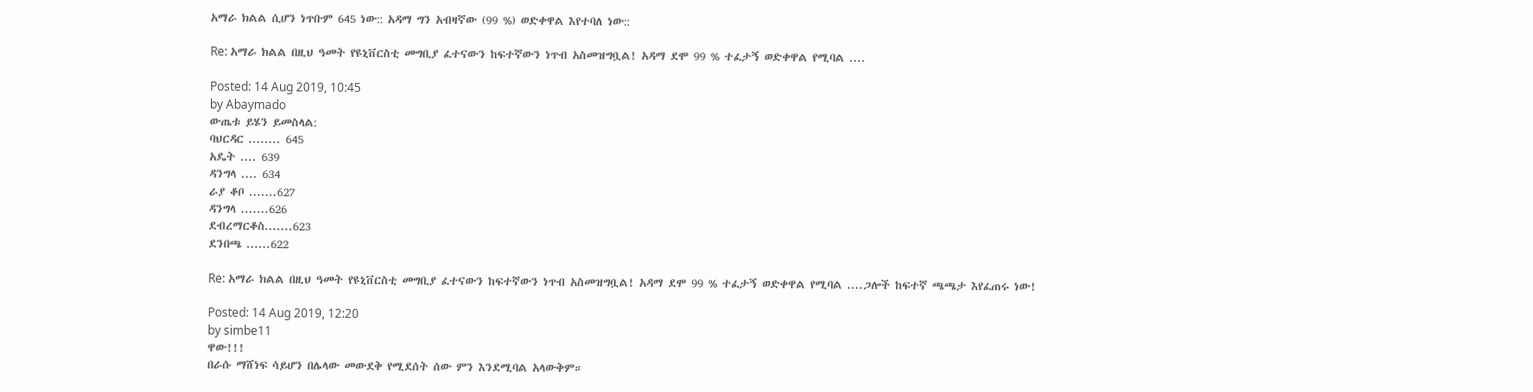አማራ ክልል ሲሆን ነጥቡም 645 ነው:: አዳማ ግን አብዛኛው (99 %) ወድቀዋል እየተባለ ነው::

Re: አማራ ክልል በዚህ ዓመት የዩኒቨርስቲ መግቢያ ፈተናውን ከፍተኛውን ነጥብ አስመዝግቧል! አዳማ ደሞ 99 % ተፈታኝ ወድቀዋል የሚባል ....

Posted: 14 Aug 2019, 10:45
by Abaymado
ውጤቱ ይሄን ይመስላል:
ባህርዳር ........ 645
አዴት .... 639
ዳንግላ .... 634
ራያ ቆቦ .......627
ዳንግላ .......626
ደብረማርቆስ.......623
ደንበጫ ......622

Re: አማራ ክልል በዚህ ዓመት የዩኒቨርስቲ መግቢያ ፈተናውን ከፍተኛውን ነጥብ አስመዝግቧል! አዳማ ደሞ 99 % ተፈታኝ ወድቀዋል የሚባል ....ጋሎች ከፍተኛ ጫጫታ እየፈጠሩ ነው!

Posted: 14 Aug 2019, 12:20
by simbe11
ዋው!!!
በራሱ ማሸነፍ ሳይሆን በሌላው መውደቅ የሚደሰት ሰው ምን እንደሚባል አላውቅም።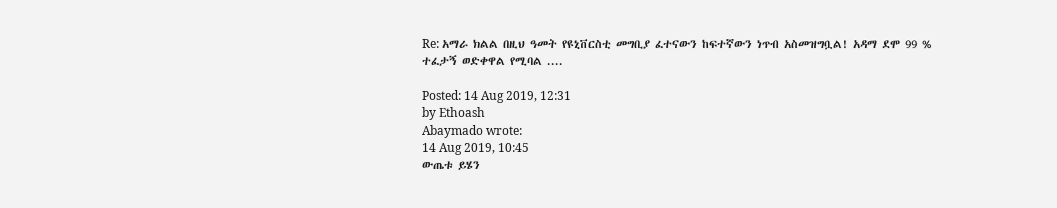Re: አማራ ክልል በዚህ ዓመት የዩኒቨርስቲ መግቢያ ፈተናውን ከፍተኛውን ነጥብ አስመዝግቧል! አዳማ ደሞ 99 % ተፈታኝ ወድቀዋል የሚባል ....

Posted: 14 Aug 2019, 12:31
by Ethoash
Abaymado wrote:
14 Aug 2019, 10:45
ውጤቱ ይሄን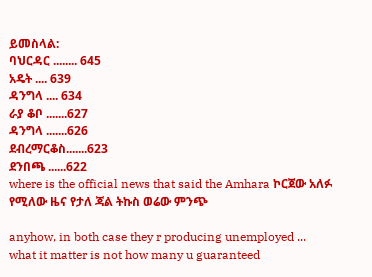ይመስላል:
ባህርዳር ........ 645
አዴት .... 639
ዳንግላ .... 634
ራያ ቆቦ .......627
ዳንግላ .......626
ደብረማርቆስ.......623
ደንበጫ ......622
where is the official news that said the Amhara ኮርጀው አለፉ የሚለው ዜና የታለ ጃል ትኩስ ወሬው ምንጭ

anyhow, in both case they r producing unemployed ... what it matter is not how many u guaranteed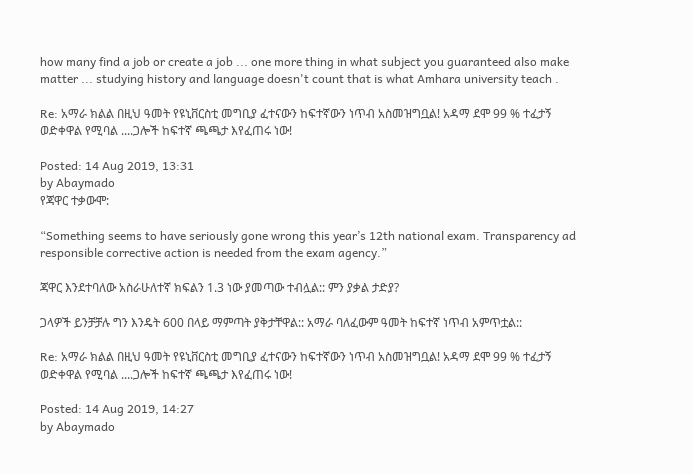how many find a job or create a job ... one more thing in what subject you guaranteed also make matter ... studying history and language doesn't count that is what Amhara university teach .

Re: አማራ ክልል በዚህ ዓመት የዩኒቨርስቲ መግቢያ ፈተናውን ከፍተኛውን ነጥብ አስመዝግቧል! አዳማ ደሞ 99 % ተፈታኝ ወድቀዋል የሚባል ....ጋሎች ከፍተኛ ጫጫታ እየፈጠሩ ነው!

Posted: 14 Aug 2019, 13:31
by Abaymado
የጃዋር ተቃውሞ:

“Something seems to have seriously gone wrong this year’s 12th national exam. Transparency ad responsible corrective action is needed from the exam agency.”

ጃዋር እንደተባለው አስራሁለተኛ ክፍልን 1.3 ነው ያመጣው ተብሏል:: ምን ያቃል ታድያ?

ጋላዎች ይንቻቻሉ ግን እንዴት 600 በላይ ማምጣት ያቅታቸዋል:: አማራ ባለፈውም ዓመት ከፍተኛ ነጥብ አምጥቷል::

Re: አማራ ክልል በዚህ ዓመት የዩኒቨርስቲ መግቢያ ፈተናውን ከፍተኛውን ነጥብ አስመዝግቧል! አዳማ ደሞ 99 % ተፈታኝ ወድቀዋል የሚባል ....ጋሎች ከፍተኛ ጫጫታ እየፈጠሩ ነው!

Posted: 14 Aug 2019, 14:27
by Abaymado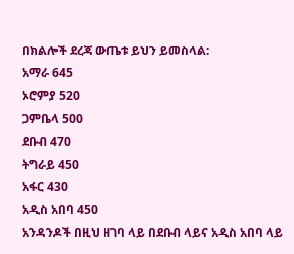በክልሎች ደረጃ ውጤቱ ይህን ይመስላል:
አማራ 645
ኦሮምያ 520
ጋምቤላ 500
ደቡብ 470
ትግራይ 450
አፋር 430
አዲስ አበባ 450
አንዳንዶች በዚህ ዘገባ ላይ በደቡብ ላይና አዲስ አበባ ላይ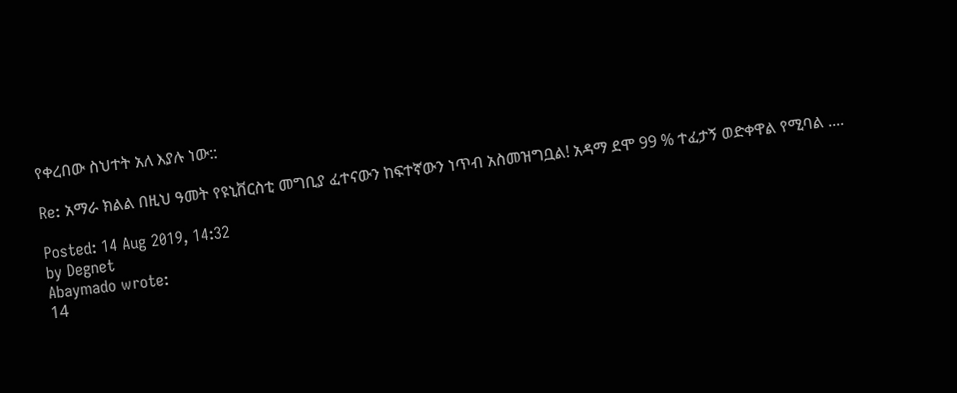የቀረበው ስህተት አለ እያሉ ነው::

Re: አማራ ክልል በዚህ ዓመት የዩኒቨርስቲ መግቢያ ፈተናውን ከፍተኛውን ነጥብ አስመዝግቧል! አዳማ ደሞ 99 % ተፈታኝ ወድቀዋል የሚባል ....

Posted: 14 Aug 2019, 14:32
by Degnet
Abaymado wrote:
14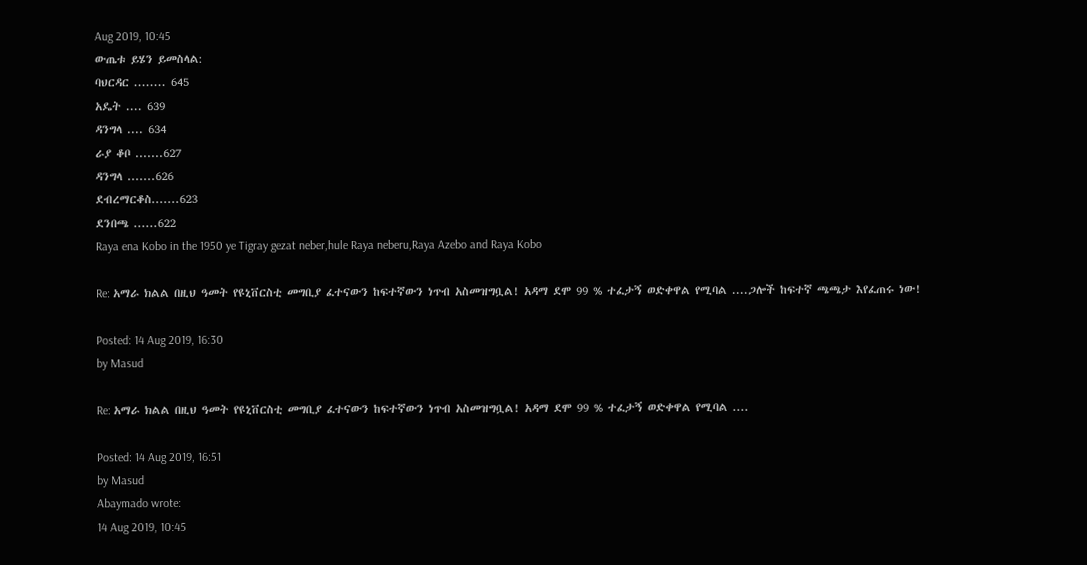Aug 2019, 10:45
ውጤቱ ይሄን ይመስላል:
ባህርዳር ........ 645
አዴት .... 639
ዳንግላ .... 634
ራያ ቆቦ .......627
ዳንግላ .......626
ደብረማርቆስ.......623
ደንበጫ ......622
Raya ena Kobo in the 1950 ye Tigray gezat neber,hule Raya neberu,Raya Azebo and Raya Kobo

Re: አማራ ክልል በዚህ ዓመት የዩኒቨርስቲ መግቢያ ፈተናውን ከፍተኛውን ነጥብ አስመዝግቧል! አዳማ ደሞ 99 % ተፈታኝ ወድቀዋል የሚባል ....ጋሎች ከፍተኛ ጫጫታ እየፈጠሩ ነው!

Posted: 14 Aug 2019, 16:30
by Masud

Re: አማራ ክልል በዚህ ዓመት የዩኒቨርስቲ መግቢያ ፈተናውን ከፍተኛውን ነጥብ አስመዝግቧል! አዳማ ደሞ 99 % ተፈታኝ ወድቀዋል የሚባል ....

Posted: 14 Aug 2019, 16:51
by Masud
Abaymado wrote:
14 Aug 2019, 10:45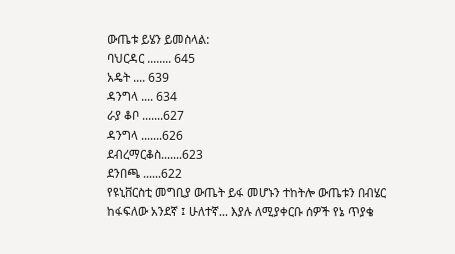ውጤቱ ይሄን ይመስላል:
ባህርዳር ........ 645
አዴት .... 639
ዳንግላ .... 634
ራያ ቆቦ .......627
ዳንግላ .......626
ደብረማርቆስ.......623
ደንበጫ ......622
የዩኒቨርስቲ መግቢያ ውጤት ይፋ መሆኑን ተከትሎ ውጤቱን በብሄር ከፋፍለው አንደኛ ፤ ሁለተኛ... እያሉ ለሚያቀርቡ ሰዎች የኔ ጥያቄ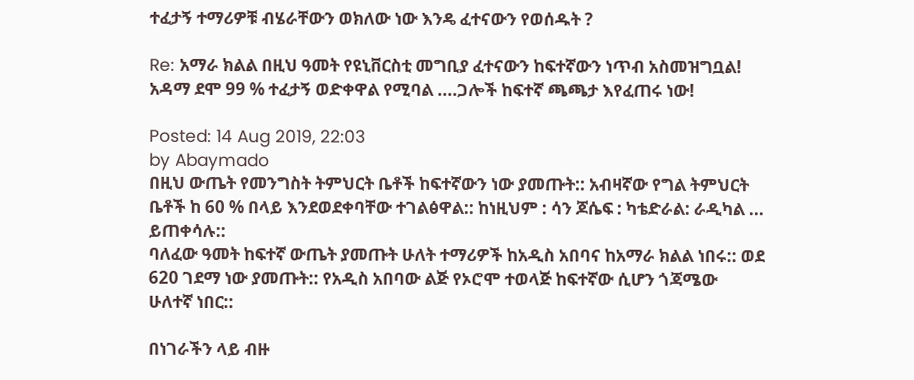ተፈታኝ ተማሪዎቹ ብሄራቸውን ወክለው ነው እንዴ ፈተናውን የወሰዱት ?

Re: አማራ ክልል በዚህ ዓመት የዩኒቨርስቲ መግቢያ ፈተናውን ከፍተኛውን ነጥብ አስመዝግቧል! አዳማ ደሞ 99 % ተፈታኝ ወድቀዋል የሚባል ....ጋሎች ከፍተኛ ጫጫታ እየፈጠሩ ነው!

Posted: 14 Aug 2019, 22:03
by Abaymado
በዚህ ውጤት የመንግስት ትምህርት ቤቶች ከፍተኛውን ነው ያመጡት:: አብዛኛው የግል ትምህርት ቤቶች ከ 60 % በላይ እንደወደቀባቸው ተገልፅዋል:: ከነዚህም : ሳን ጆሴፍ : ካቴድራል: ራዲካል ... ይጠቀሳሉ::
ባለፈው ዓመት ከፍተኛ ውጤት ያመጡት ሁለት ተማሪዎች ከአዲስ አበባና ከአማራ ክልል ነበሩ:: ወደ 620 ገደማ ነው ያመጡት:: የአዲስ አበባው ልጅ የኦሮሞ ተወላጅ ከፍተኛው ሲሆን ጎጃሜው ሁለተኛ ነበር::

በነገራችን ላይ ብዙ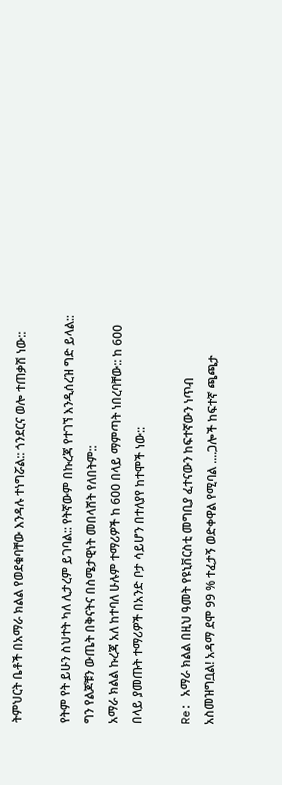ትምህርት ቤቶች በአማራ ክልል የወደቁባቸው እንዳሉ ተነግሯል:: ጎንደርና ወሎ ተጠቃሽ ነው::

የትም የት ይሁን ስህተት ካለ ሊታረም ይገባል:: የትኛውም በኩረጃ የተገኘ እንዲሰረዝ ግድ ይላል:: ግን የልጆቹን ውጤት በቅናትና በስሜታዊነት መበላሸት የለበትም::
አማራ ክልል ኩረጃ አለ ከተባለ ሁሉም ተማሪዎች ከ 600 በላይ ማምጣት ነበረባቸው:: ከ 600 በላይ ያመጡት ተማሪዎች በአንድ ቦታ ሳይሆን በተለያየ ከተሞች ነው::

Re: አማራ ክልል በዚህ ዓመት የዩኒቨርስቲ መግቢያ ፈተናውን ከፍተኛውን ነጥብ አስመዝግቧል! አዳማ ደሞ 99 % ተፈታኝ ወድቀዋል የሚባል ....ጋሎች ከፍተኛ ጫጫታ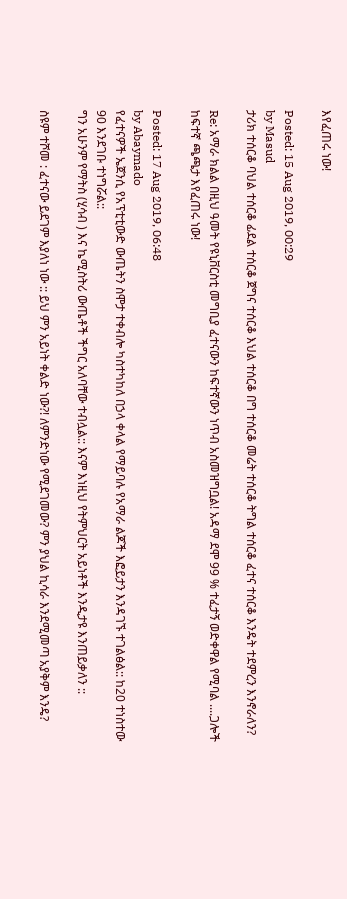እየፈጠሩ ነው!

Posted: 15 Aug 2019, 00:29
by Masud
ታሪክ ተሰርቆ ባህል ተሰርቆ ፊደል ተሰርቆ ጀግና ተሰርቆ እህል ተሰርቆ በግ ተሰርቆ መሬት ተሰርቆ ትግል ተሰርቆ ፈተና ተሰርቆ እንዴት ተደምረን እንኖራለን?

Re: አማራ ክልል በዚህ ዓመት የዩኒቨርስቲ መግቢያ ፈተናውን ከፍተኛውን ነጥብ አስመዝግቧል! አዳማ ደሞ 99 % ተፈታኝ ወድቀዋል የሚባል ....ጋሎች ከፍተኛ ጫጫታ እየፈጠሩ ነው!

Posted: 17 Aug 2019, 06:48
by Abaymado
የፈተናዎች ኤጀንሲ የአፕቲቲውድ ውጤትን ስሞታ ተቀብሎ ካስተካከለ በኃላ ቀላል የማይባሉ የአማራ ልጆች እፎይታን እንዳገኙ ተገልፅል:: ከ20 ተነስተው 90 እንደገቡ ተነግሯል::
ግን አሁንም የማትስ (ሂሳብ ) እና ኬሚስትሪ ውጤቶች ችግር አለባቸው ተብሏል:: እናም እነዚህ የትምህርት አይነቶች እንዲታዩ እንጠይቃለን ::

ስዩም ተሾመ : ፈተናው ይደገም እያለነ ነው :: ይህ ምን አይነት ቀልድ ነው?! ለምንድነው የሚደገመው? ምን ያህል ኪሳራ እንደሚመጣ አያቅም እንዴ?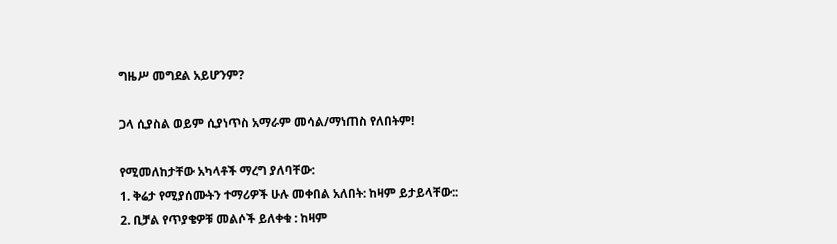ግዜሥ መግደል አይሆንም?

ጋላ ሲያስል ወይም ሲያነጥስ አማራም መሳል/ማነጠስ የለበትም!

የሚመለከታቸው አካላቶች ማረግ ያለባቸው:
1. ቅሬታ የሚያሰሙትን ተማሪዎች ሁሉ መቀበል አለበት: ከዛም ይታይላቸው::
2. ቢቻል የጥያቄዎቹ መልሶች ይለቀቁ : ከዛም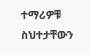ተማሪዎቹ ስህተታቸውን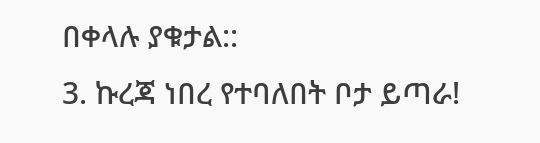በቀላሉ ያቁታል::
3. ኩረጃ ነበረ የተባለበት ቦታ ይጣራ!